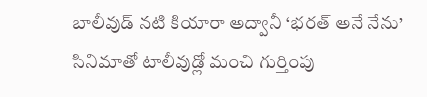బాలీవుడ్ నటి కియారా అద్వానీ ‘భరత్ అనే నేను’ సినిమాతో టాలీవుడ్లో మంచి గుర్తింపు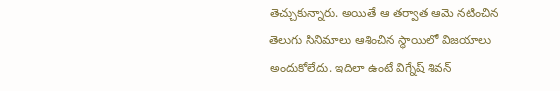తెచ్చుకున్నారు. అయితే ఆ తర్వాత ఆమె నటించిన తెలుగు సినిమాలు ఆశించిన స్థాయిలో విజయాలు అందుకోలేదు. ఇదిలా ఉంటే విగ్నేష్ శివన్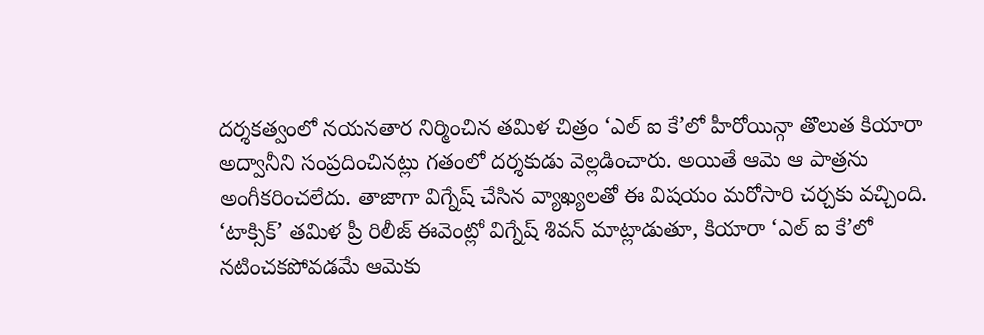దర్శకత్వంలో నయనతార నిర్మించిన తమిళ చిత్రం ‘ఎల్ ఐ కే’లో హీరోయిన్గా తొలుత కియారా అద్వానీని సంప్రదించినట్లు గతంలో దర్శకుడు వెల్లడించారు. అయితే ఆమె ఆ పాత్రను అంగీకరించలేదు. తాజాగా విగ్నేష్ చేసిన వ్యాఖ్యలతో ఈ విషయం మరోసారి చర్చకు వచ్చింది.
‘టాక్సిక్’ తమిళ ప్రీ రిలీజ్ ఈవెంట్లో విగ్నేష్ శివన్ మాట్లాడుతూ, కియారా ‘ఎల్ ఐ కే’లో నటించకపోవడమే ఆమెకు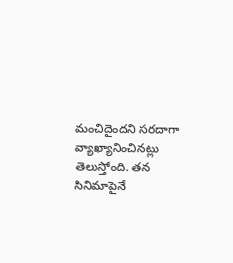మంచిదైందని సరదాగా వ్యాఖ్యానించినట్లు తెలుస్తోంది. తన సినిమాపైనే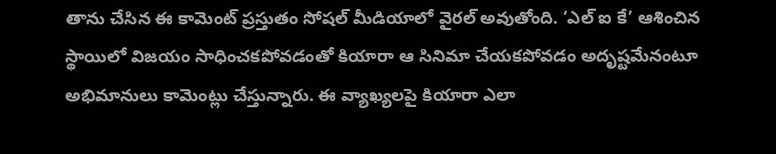తాను చేసిన ఈ కామెంట్ ప్రస్తుతం సోషల్ మీడియాలో వైరల్ అవుతోంది. ‘ఎల్ ఐ కే’ ఆశించిన స్థాయిలో విజయం సాధించకపోవడంతో కియారా ఆ సినిమా చేయకపోవడం అదృష్టమేనంటూ అభిమానులు కామెంట్లు చేస్తున్నారు. ఈ వ్యాఖ్యలపై కియారా ఎలా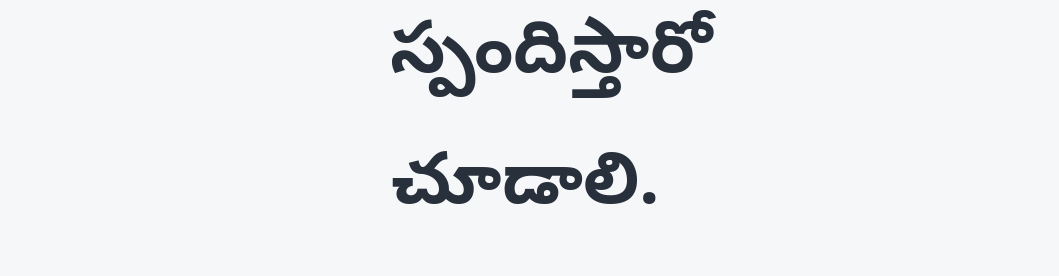స్పందిస్తారో చూడాలి.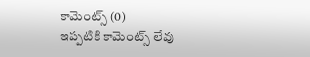కామెంట్స్ (0)
ఇప్పటికి కామెంట్స్ లేవు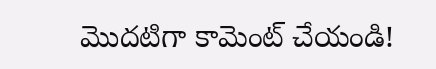మొదటిగా కామెంట్ చేయండి!